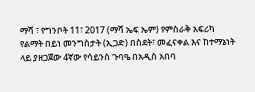ማሻ ፣ የግንቦት 11፣ 2017 (ማሻ ኤፍ ኤም) የምስራቅ አፍሪካ የልማት በይነ መንግስታት (ኢጋድ) በስደት፣ መፈናቀል እና ከተማኔነት ላይ ያዘጋጀው 4ኛው የሳይንስ ጉባዔ በአዲስ አበባ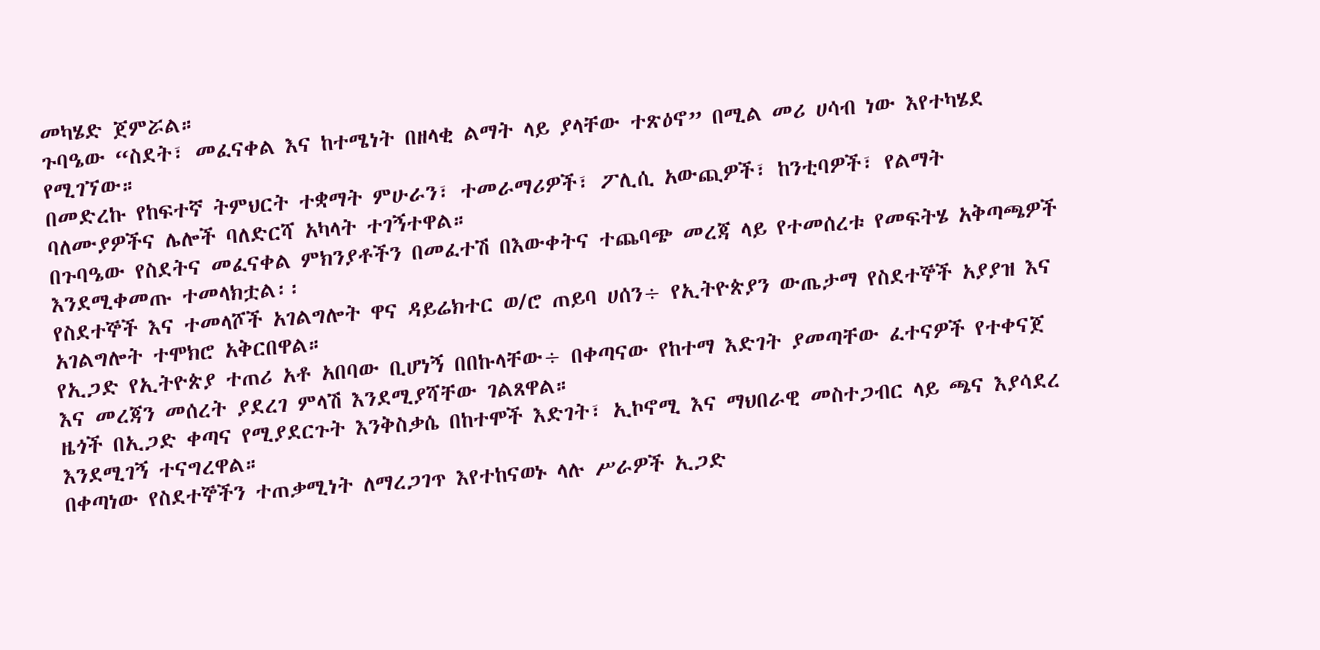መካሄድ ጀምሯል።
ጉባዔው “ስደት፣ መፈናቀል እና ከተሜነት በዘላቂ ልማት ላይ ያላቸው ተጽዕኖ” በሚል መሪ ሀሳብ ነው እየተካሄደ የሚገኘው።
በመድረኩ የከፍተኛ ትምህርት ተቋማት ምሁራን፣ ተመራማሪዎች፣ ፖሊሲ አውጪዎች፣ ከንቲባዎች፣ የልማት ባለሙያዎችና ሌሎች ባለድርሻ አካላት ተገኝተዋል።
በጉባዔው የስደትና መፈናቀል ምክንያቶችን በመፈተሽ በእውቀትና ተጨባጭ መረጃ ላይ የተመሰረቱ የመፍትሄ አቅጣጫዎች እንደሚቀመጡ ተመላክቷል፡፡
የስደተኞች እና ተመላሾች አገልግሎት ዋና ዳይሬክተር ወ/ሮ ጠይባ ሀሰን÷ የኢትዮጵያን ውጤታማ የስደተኞች አያያዝ እና አገልግሎት ተሞክሮ አቅርበዋል።
የኢጋድ የኢትዮጵያ ተጠሪ አቶ አበባው ቢሆነኝ በበኩላቸው÷ በቀጣናው የከተማ እድገት ያመጣቸው ፈተናዎች የተቀናጀ እና መረጃን መሰረት ያደረገ ምላሽ እንደሚያሻቸው ገልጸዋል።
ዜጎች በኢጋድ ቀጣና የሚያደርጉት እንቅስቃሴ በከተሞች እድገት፣ ኢኮኖሚ እና ማህበራዊ መስተጋብር ላይ ጫና እያሳደረ እንደሚገኝ ተናግረዋል።
በቀጣነው የስደተኞችን ተጠቃሚነት ለማረጋገጥ እየተከናወኑ ላሉ ሥራዎች ኢጋድ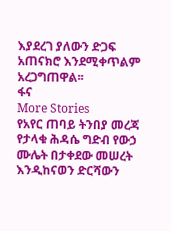እያደረገ ያለውን ድጋፍ አጠናክሮ እንደሚቀጥልም አረጋግጠዋል፡፡
ፋና
More Stories
የአየር ጠባይ ትንበያ መረጃ የታላቁ ሕዳሴ ግድብ የውኃ ሙሌት በታቀደው መሠረት እንዲከናወን ድርሻውን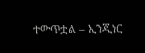ተውጥቷል – ኢንጂነር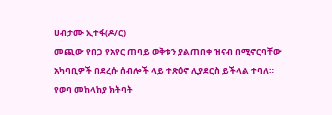ሀብታሙ ኢተፋ(ዶ/ር)
መጪው የበጋ የአየር ጠባይ ወቅቱን ያልጠበቀ ዝናብ በሚኖርባቸው አካባቢዎች በደረሱ ሰብሎች ላይ ተጽዕኖ ሊያደርስ ይችላል ተባለ።
የወባ መከላከያ ክትባት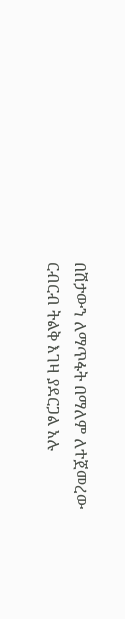በሽታውን ለማጥፋት በማለም ለተጀመረው ርብርብ ትልቅ እገዛ ያደርጋል አሉ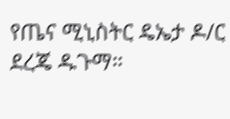የጤና ሚኒስትር ዴኤታ ዶ/ር ደረጄ ዱጉማ።